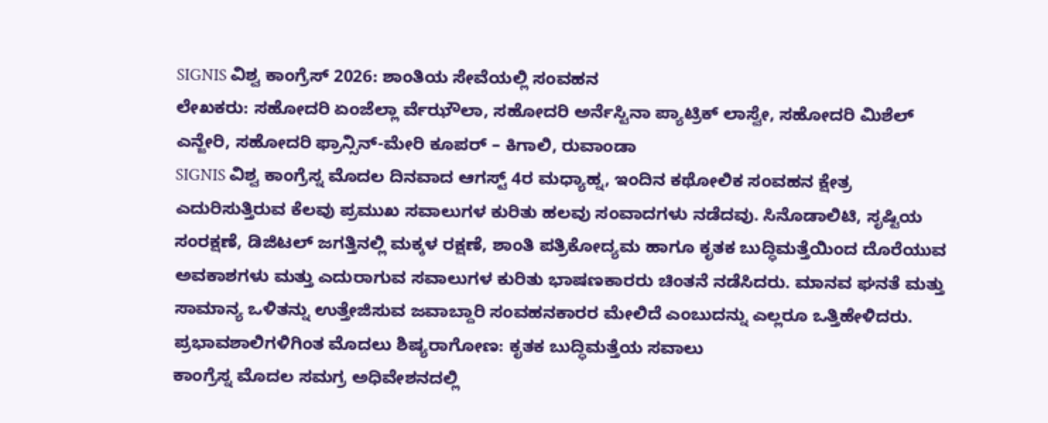SIGNIS ವಿಶ್ವ ಕಾಂಗ್ರೆಸ್ 2026: ಶಾಂತಿಯ ಸೇವೆಯಲ್ಲಿ ಸಂವಹನ
ಲೇಖಕರು: ಸಹೋದರಿ ಏಂಜೆಲ್ಲಾ ರ್ವೆಝೌಲಾ, ಸಹೋದರಿ ಅರ್ನೆಸ್ಟಿನಾ ಪ್ಯಾಟ್ರಿಕ್ ಲಾಸ್ವೇ, ಸಹೋದರಿ ಮಿಶೆಲ್ ಎನ್ಜೇರಿ, ಸಹೋದರಿ ಫ್ರಾನ್ಸಿನ್-ಮೇರಿ ಕೂಪರ್ – ಕಿಗಾಲಿ, ರುವಾಂಡಾ
SIGNIS ವಿಶ್ವ ಕಾಂಗ್ರೆಸ್ನ ಮೊದಲ ದಿನವಾದ ಆಗಸ್ಟ್ 4ರ ಮಧ್ಯಾಹ್ನ, ಇಂದಿನ ಕಥೋಲಿಕ ಸಂವಹನ ಕ್ಷೇತ್ರ ಎದುರಿಸುತ್ತಿರುವ ಕೆಲವು ಪ್ರಮುಖ ಸವಾಲುಗಳ ಕುರಿತು ಹಲವು ಸಂವಾದಗಳು ನಡೆದವು. ಸಿನೊಡಾಲಿಟಿ, ಸೃಷ್ಟಿಯ ಸಂರಕ್ಷಣೆ, ಡಿಜಿಟಲ್ ಜಗತ್ತಿನಲ್ಲಿ ಮಕ್ಕಳ ರಕ್ಷಣೆ, ಶಾಂತಿ ಪತ್ರಿಕೋದ್ಯಮ ಹಾಗೂ ಕೃತಕ ಬುದ್ಧಿಮತ್ತೆಯಿಂದ ದೊರೆಯುವ ಅವಕಾಶಗಳು ಮತ್ತು ಎದುರಾಗುವ ಸವಾಲುಗಳ ಕುರಿತು ಭಾಷಣಕಾರರು ಚಿಂತನೆ ನಡೆಸಿದರು. ಮಾನವ ಘನತೆ ಮತ್ತು ಸಾಮಾನ್ಯ ಒಳಿತನ್ನು ಉತ್ತೇಜಿಸುವ ಜವಾಬ್ದಾರಿ ಸಂವಹನಕಾರರ ಮೇಲಿದೆ ಎಂಬುದನ್ನು ಎಲ್ಲರೂ ಒತ್ತಿಹೇಳಿದರು.
ಪ್ರಭಾವಶಾಲಿಗಳಿಗಿಂತ ಮೊದಲು ಶಿಷ್ಯರಾಗೋಣ: ಕೃತಕ ಬುದ್ಧಿಮತ್ತೆಯ ಸವಾಲು
ಕಾಂಗ್ರೆಸ್ನ ಮೊದಲ ಸಮಗ್ರ ಅಧಿವೇಶನದಲ್ಲಿ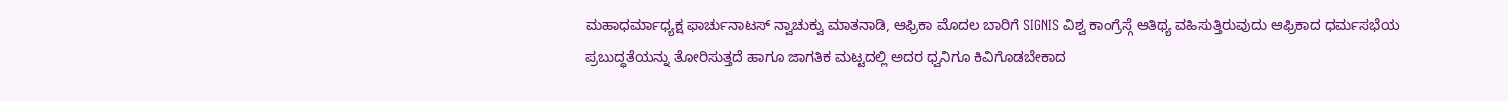ಮಹಾಧರ್ಮಾಧ್ಯಕ್ಷ ಫಾರ್ಚುನಾಟಸ್ ನ್ವಾಚುಕ್ವು ಮಾತನಾಡಿ, ಆಫ್ರಿಕಾ ಮೊದಲ ಬಾರಿಗೆ SIGNIS ವಿಶ್ವ ಕಾಂಗ್ರೆಸ್ಗೆ ಆತಿಥ್ಯ ವಹಿಸುತ್ತಿರುವುದು ಆಫ್ರಿಕಾದ ಧರ್ಮಸಭೆಯ ಪ್ರಬುದ್ಧತೆಯನ್ನು ತೋರಿಸುತ್ತದೆ ಹಾಗೂ ಜಾಗತಿಕ ಮಟ್ಟದಲ್ಲಿ ಅದರ ಧ್ವನಿಗೂ ಕಿವಿಗೊಡಬೇಕಾದ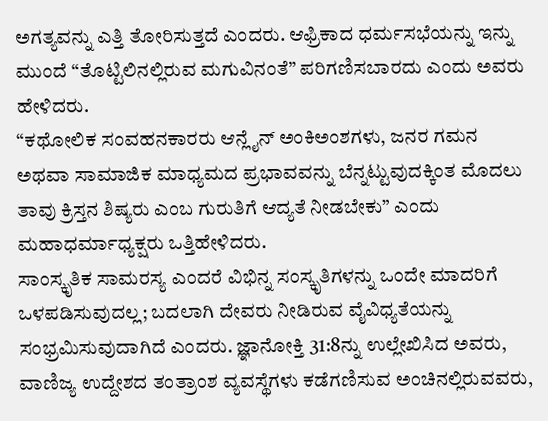ಅಗತ್ಯವನ್ನು ಎತ್ತಿ ತೋರಿಸುತ್ತದೆ ಎಂದರು. ಆಫ್ರಿಕಾದ ಧರ್ಮಸಭೆಯನ್ನು ಇನ್ನು ಮುಂದೆ “ತೊಟ್ಟಿಲಿನಲ್ಲಿರುವ ಮಗುವಿನಂತೆ” ಪರಿಗಣಿಸಬಾರದು ಎಂದು ಅವರು ಹೇಳಿದರು.
“ಕಥೋಲಿಕ ಸಂವಹನಕಾರರು ಆನ್ಲೈನ್ ಅಂಕಿಅಂಶಗಳು, ಜನರ ಗಮನ ಅಥವಾ ಸಾಮಾಜಿಕ ಮಾಧ್ಯಮದ ಪ್ರಭಾವವನ್ನು ಬೆನ್ನಟ್ಟುವುದಕ್ಕಿಂತ ಮೊದಲು ತಾವು ಕ್ರಿಸ್ತನ ಶಿಷ್ಯರು ಎಂಬ ಗುರುತಿಗೆ ಆದ್ಯತೆ ನೀಡಬೇಕು” ಎಂದು ಮಹಾಧರ್ಮಾಧ್ಯಕ್ಷರು ಒತ್ತಿಹೇಳಿದರು.
ಸಾಂಸ್ಕೃತಿಕ ಸಾಮರಸ್ಯ ಎಂದರೆ ವಿಭಿನ್ನ ಸಂಸ್ಕೃತಿಗಳನ್ನು ಒಂದೇ ಮಾದರಿಗೆ ಒಳಪಡಿಸುವುದಲ್ಲ; ಬದಲಾಗಿ ದೇವರು ನೀಡಿರುವ ವೈವಿಧ್ಯತೆಯನ್ನು ಸಂಭ್ರಮಿಸುವುದಾಗಿದೆ ಎಂದರು. ಜ್ಞಾನೋಕ್ತಿ 31:8ನ್ನು ಉಲ್ಲೇಖಿಸಿದ ಅವರು, ವಾಣಿಜ್ಯ ಉದ್ದೇಶದ ತಂತ್ರಾಂಶ ವ್ಯವಸ್ಥೆಗಳು ಕಡೆಗಣಿಸುವ ಅಂಚಿನಲ್ಲಿರುವವರು,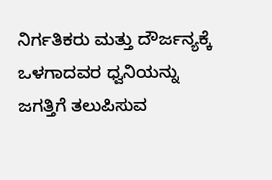ನಿರ್ಗತಿಕರು ಮತ್ತು ದೌರ್ಜನ್ಯಕ್ಕೆ ಒಳಗಾದವರ ಧ್ವನಿಯನ್ನು ಜಗತ್ತಿಗೆ ತಲುಪಿಸುವ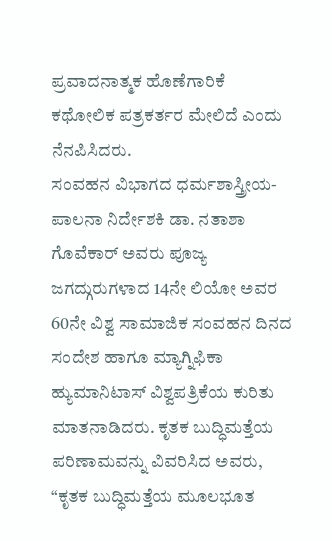ಪ್ರವಾದನಾತ್ಮಕ ಹೊಣೆಗಾರಿಕೆ ಕಥೋಲಿಕ ಪತ್ರಕರ್ತರ ಮೇಲಿದೆ ಎಂದು ನೆನಪಿಸಿದರು.
ಸಂವಹನ ವಿಭಾಗದ ಧರ್ಮಶಾಸ್ತ್ರೀಯ-ಪಾಲನಾ ನಿರ್ದೇಶಕಿ ಡಾ. ನತಾಶಾ ಗೊವೆಕಾರ್ ಅವರು ಪೂಜ್ಯ ಜಗದ್ಗುರುಗಳಾದ 14ನೇ ಲಿಯೋ ಅವರ 60ನೇ ವಿಶ್ವ ಸಾಮಾಜಿಕ ಸಂವಹನ ದಿನದ ಸಂದೇಶ ಹಾಗೂ ಮ್ಯಾಗ್ನಿಫಿಕಾ ಹ್ಯುಮಾನಿಟಾಸ್ ವಿಶ್ವಪತ್ರಿಕೆಯ ಕುರಿತು ಮಾತನಾಡಿದರು. ಕೃತಕ ಬುದ್ಧಿಮತ್ತೆಯ ಪರಿಣಾಮವನ್ನು ವಿವರಿಸಿದ ಅವರು, “ಕೃತಕ ಬುದ್ಧಿಮತ್ತೆಯ ಮೂಲಭೂತ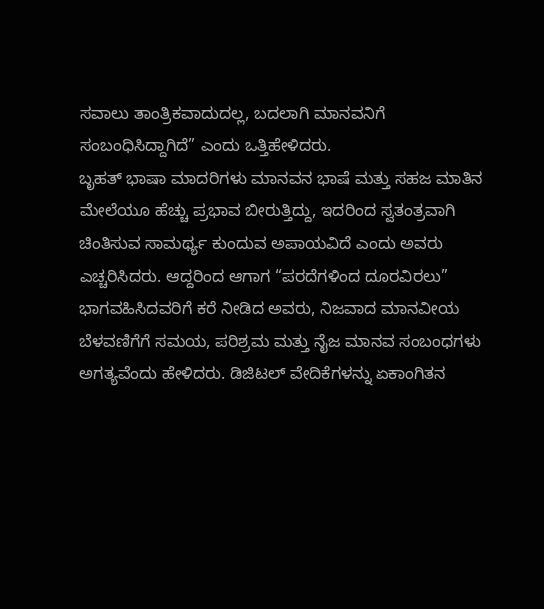ಸವಾಲು ತಾಂತ್ರಿಕವಾದುದಲ್ಲ, ಬದಲಾಗಿ ಮಾನವನಿಗೆ ಸಂಬಂಧಿಸಿದ್ದಾಗಿದೆ” ಎಂದು ಒತ್ತಿಹೇಳಿದರು.
ಬೃಹತ್ ಭಾಷಾ ಮಾದರಿಗಳು ಮಾನವನ ಭಾಷೆ ಮತ್ತು ಸಹಜ ಮಾತಿನ ಮೇಲೆಯೂ ಹೆಚ್ಚು ಪ್ರಭಾವ ಬೀರುತ್ತಿದ್ದು, ಇದರಿಂದ ಸ್ವತಂತ್ರವಾಗಿ ಚಿಂತಿಸುವ ಸಾಮರ್ಥ್ಯ ಕುಂದುವ ಅಪಾಯವಿದೆ ಎಂದು ಅವರು ಎಚ್ಚರಿಸಿದರು. ಆದ್ದರಿಂದ ಆಗಾಗ “ಪರದೆಗಳಿಂದ ದೂರವಿರಲು” ಭಾಗವಹಿಸಿದವರಿಗೆ ಕರೆ ನೀಡಿದ ಅವರು, ನಿಜವಾದ ಮಾನವೀಯ ಬೆಳವಣಿಗೆಗೆ ಸಮಯ, ಪರಿಶ್ರಮ ಮತ್ತು ನೈಜ ಮಾನವ ಸಂಬಂಧಗಳು ಅಗತ್ಯವೆಂದು ಹೇಳಿದರು. ಡಿಜಿಟಲ್ ವೇದಿಕೆಗಳನ್ನು ಏಕಾಂಗಿತನ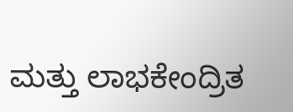ಮತ್ತು ಲಾಭಕೇಂದ್ರಿತ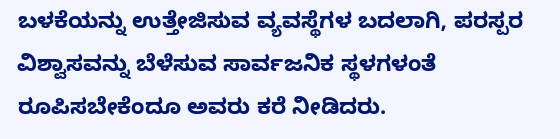ಬಳಕೆಯನ್ನು ಉತ್ತೇಜಿಸುವ ವ್ಯವಸ್ಥೆಗಳ ಬದಲಾಗಿ, ಪರಸ್ಪರ ವಿಶ್ವಾಸವನ್ನು ಬೆಳೆಸುವ ಸಾರ್ವಜನಿಕ ಸ್ಥಳಗಳಂತೆ ರೂಪಿಸಬೇಕೆಂದೂ ಅವರು ಕರೆ ನೀಡಿದರು.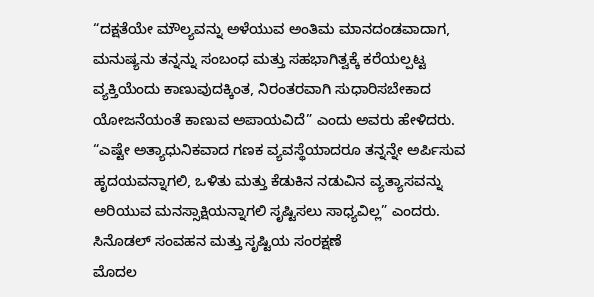“ದಕ್ಷತೆಯೇ ಮೌಲ್ಯವನ್ನು ಅಳೆಯುವ ಅಂತಿಮ ಮಾನದಂಡವಾದಾಗ, ಮನುಷ್ಯನು ತನ್ನನ್ನು ಸಂಬಂಧ ಮತ್ತು ಸಹಭಾಗಿತ್ವಕ್ಕೆ ಕರೆಯಲ್ಪಟ್ಟ ವ್ಯಕ್ತಿಯೆಂದು ಕಾಣುವುದಕ್ಕಿಂತ, ನಿರಂತರವಾಗಿ ಸುಧಾರಿಸಬೇಕಾದ ಯೋಜನೆಯಂತೆ ಕಾಣುವ ಅಪಾಯವಿದೆ” ಎಂದು ಅವರು ಹೇಳಿದರು.
“ಎಷ್ಟೇ ಅತ್ಯಾಧುನಿಕವಾದ ಗಣಕ ವ್ಯವಸ್ಥೆಯಾದರೂ ತನ್ನನ್ನೇ ಅರ್ಪಿಸುವ ಹೃದಯವನ್ನಾಗಲಿ, ಒಳಿತು ಮತ್ತು ಕೆಡುಕಿನ ನಡುವಿನ ವ್ಯತ್ಯಾಸವನ್ನು ಅರಿಯುವ ಮನಸ್ಸಾಕ್ಷಿಯನ್ನಾಗಲಿ ಸೃಷ್ಟಿಸಲು ಸಾಧ್ಯವಿಲ್ಲ” ಎಂದರು.
ಸಿನೊಡಲ್ ಸಂವಹನ ಮತ್ತು ಸೃಷ್ಟಿಯ ಸಂರಕ್ಷಣೆ
ಮೊದಲ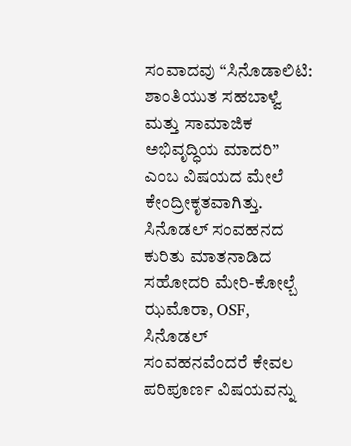ಸಂವಾದವು “ಸಿನೊಡಾಲಿಟಿ: ಶಾಂತಿಯುತ ಸಹಬಾಳ್ವೆ ಮತ್ತು ಸಾಮಾಜಿಕ ಅಭಿವೃದ್ಧಿಯ ಮಾದರಿ” ಎಂಬ ವಿಷಯದ ಮೇಲೆ ಕೇಂದ್ರೀಕೃತವಾಗಿತ್ತು. ಸಿನೊಡಲ್ ಸಂವಹನದ ಕುರಿತು ಮಾತನಾಡಿದ ಸಹೋದರಿ ಮೇರಿ-ಕೋಲ್ಬೆ ಝಮೊರಾ, OSF, ಸಿನೊಡಲ್ ಸಂವಹನವೆಂದರೆ ಕೇವಲ ಪರಿಪೂರ್ಣ ವಿಷಯವನ್ನು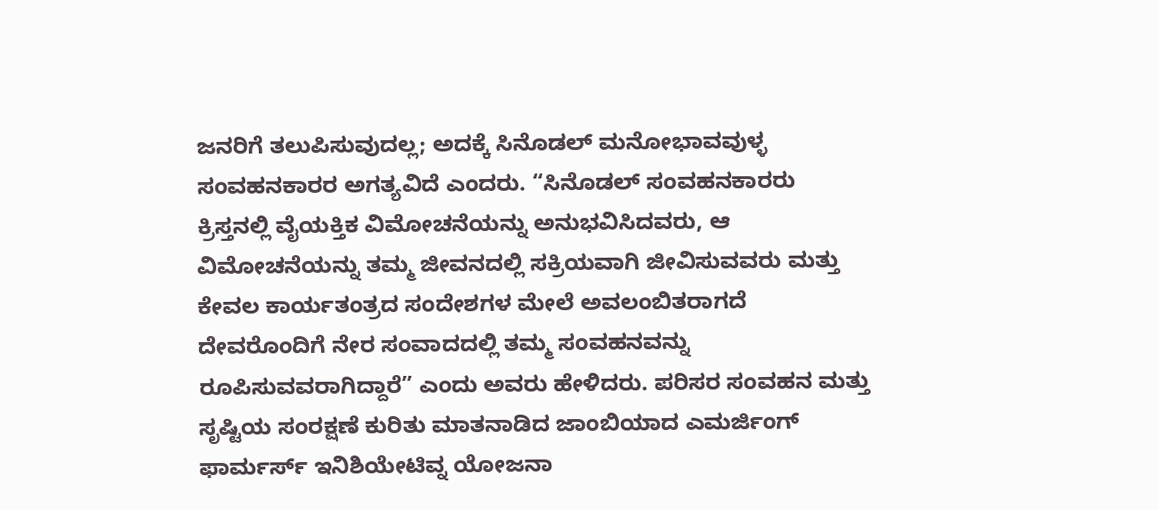ಜನರಿಗೆ ತಲುಪಿಸುವುದಲ್ಲ; ಅದಕ್ಕೆ ಸಿನೊಡಲ್ ಮನೋಭಾವವುಳ್ಳ ಸಂವಹನಕಾರರ ಅಗತ್ಯವಿದೆ ಎಂದರು. “ಸಿನೊಡಲ್ ಸಂವಹನಕಾರರು ಕ್ರಿಸ್ತನಲ್ಲಿ ವೈಯಕ್ತಿಕ ವಿಮೋಚನೆಯನ್ನು ಅನುಭವಿಸಿದವರು, ಆ ವಿಮೋಚನೆಯನ್ನು ತಮ್ಮ ಜೀವನದಲ್ಲಿ ಸಕ್ರಿಯವಾಗಿ ಜೀವಿಸುವವರು ಮತ್ತು ಕೇವಲ ಕಾರ್ಯತಂತ್ರದ ಸಂದೇಶಗಳ ಮೇಲೆ ಅವಲಂಬಿತರಾಗದೆ ದೇವರೊಂದಿಗೆ ನೇರ ಸಂವಾದದಲ್ಲಿ ತಮ್ಮ ಸಂವಹನವನ್ನು ರೂಪಿಸುವವರಾಗಿದ್ದಾರೆ” ಎಂದು ಅವರು ಹೇಳಿದರು. ಪರಿಸರ ಸಂವಹನ ಮತ್ತು ಸೃಷ್ಟಿಯ ಸಂರಕ್ಷಣೆ ಕುರಿತು ಮಾತನಾಡಿದ ಜಾಂಬಿಯಾದ ಎಮರ್ಜಿಂಗ್ ಫಾರ್ಮರ್ಸ್ ಇನಿಶಿಯೇಟಿವ್ನ ಯೋಜನಾ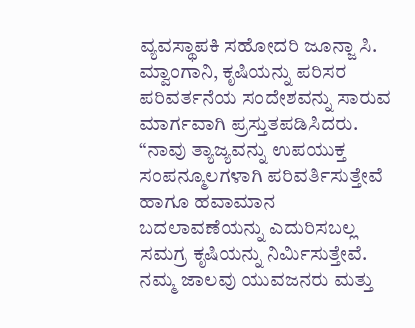ವ್ಯವಸ್ಥಾಪಕಿ ಸಹೋದರಿ ಜೂನ್ಜಾ ಸಿ. ಮ್ವಾಂಗಾನಿ, ಕೃಷಿಯನ್ನು ಪರಿಸರ ಪರಿವರ್ತನೆಯ ಸಂದೇಶವನ್ನು ಸಾರುವ ಮಾರ್ಗವಾಗಿ ಪ್ರಸ್ತುತಪಡಿಸಿದರು.
“ನಾವು ತ್ಯಾಜ್ಯವನ್ನು ಉಪಯುಕ್ತ ಸಂಪನ್ಮೂಲಗಳಾಗಿ ಪರಿವರ್ತಿಸುತ್ತೇವೆ ಹಾಗೂ ಹವಾಮಾನ ಬದಲಾವಣೆಯನ್ನು ಎದುರಿಸಬಲ್ಲ ಸಮಗ್ರ ಕೃಷಿಯನ್ನು ನಿರ್ಮಿಸುತ್ತೇವೆ. ನಮ್ಮ ಜಾಲವು ಯುವಜನರು ಮತ್ತು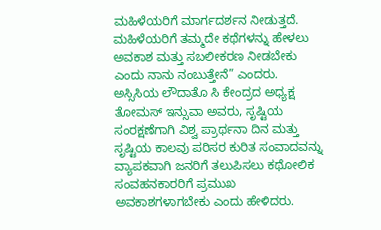ಮಹಿಳೆಯರಿಗೆ ಮಾರ್ಗದರ್ಶನ ನೀಡುತ್ತದೆ. ಮಹಿಳೆಯರಿಗೆ ತಮ್ಮದೇ ಕಥೆಗಳನ್ನು ಹೇಳಲು ಅವಕಾಶ ಮತ್ತು ಸಬಲೀಕರಣ ನೀಡಬೇಕು ಎಂದು ನಾನು ನಂಬುತ್ತೇನೆ” ಎಂದರು. ಅಸ್ಸಿಸಿಯ ಲೌದಾತೊ ಸಿ ಕೇಂದ್ರದ ಅಧ್ಯಕ್ಷ ತೋಮಸ್ ಇನ್ಸುವಾ ಅವರು, ಸೃಷ್ಟಿಯ ಸಂರಕ್ಷಣೆಗಾಗಿ ವಿಶ್ವ ಪ್ರಾರ್ಥನಾ ದಿನ ಮತ್ತು ಸೃಷ್ಟಿಯ ಕಾಲವು ಪರಿಸರ ಕುರಿತ ಸಂವಾದವನ್ನು ವ್ಯಾಪಕವಾಗಿ ಜನರಿಗೆ ತಲುಪಿಸಲು ಕಥೋಲಿಕ ಸಂವಹನಕಾರರಿಗೆ ಪ್ರಮುಖ ಅವಕಾಶಗಳಾಗಬೇಕು ಎಂದು ಹೇಳಿದರು.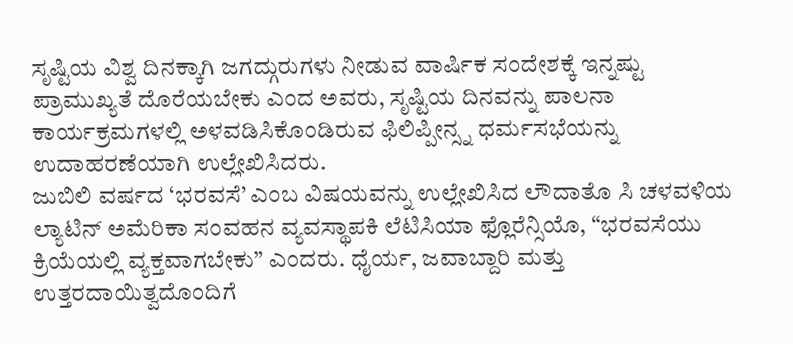ಸೃಷ್ಟಿಯ ವಿಶ್ವ ದಿನಕ್ಕಾಗಿ ಜಗದ್ಗುರುಗಳು ನೀಡುವ ವಾರ್ಷಿಕ ಸಂದೇಶಕ್ಕೆ ಇನ್ನಷ್ಟು ಪ್ರಾಮುಖ್ಯತೆ ದೊರೆಯಬೇಕು ಎಂದ ಅವರು, ಸೃಷ್ಟಿಯ ದಿನವನ್ನು ಪಾಲನಾ ಕಾರ್ಯಕ್ರಮಗಳಲ್ಲಿ ಅಳವಡಿಸಿಕೊಂಡಿರುವ ಫಿಲಿಪ್ಪೀನ್ಸ್ನ ಧರ್ಮಸಭೆಯನ್ನು ಉದಾಹರಣೆಯಾಗಿ ಉಲ್ಲೇಖಿಸಿದರು.
ಜುಬಿಲಿ ವರ್ಷದ ‘ಭರವಸೆ’ ಎಂಬ ವಿಷಯವನ್ನು ಉಲ್ಲೇಖಿಸಿದ ಲೌದಾತೊ ಸಿ ಚಳವಳಿಯ ಲ್ಯಾಟಿನ್ ಅಮೆರಿಕಾ ಸಂವಹನ ವ್ಯವಸ್ಥಾಪಕಿ ಲೆಟಿಸಿಯಾ ಫ್ಲೊರೆನ್ಸಿಯೊ, “ಭರವಸೆಯು ಕ್ರಿಯೆಯಲ್ಲಿ ವ್ಯಕ್ತವಾಗಬೇಕು” ಎಂದರು. ಧೈರ್ಯ, ಜವಾಬ್ದಾರಿ ಮತ್ತು ಉತ್ತರದಾಯಿತ್ವದೊಂದಿಗೆ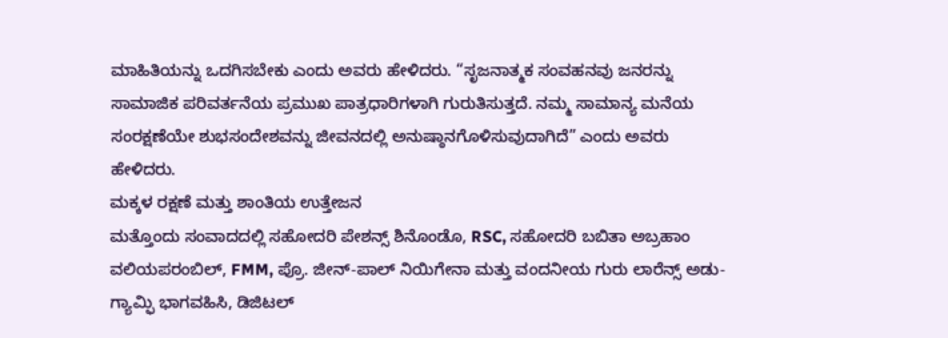ಮಾಹಿತಿಯನ್ನು ಒದಗಿಸಬೇಕು ಎಂದು ಅವರು ಹೇಳಿದರು. “ಸೃಜನಾತ್ಮಕ ಸಂವಹನವು ಜನರನ್ನು ಸಾಮಾಜಿಕ ಪರಿವರ್ತನೆಯ ಪ್ರಮುಖ ಪಾತ್ರಧಾರಿಗಳಾಗಿ ಗುರುತಿಸುತ್ತದೆ. ನಮ್ಮ ಸಾಮಾನ್ಯ ಮನೆಯ ಸಂರಕ್ಷಣೆಯೇ ಶುಭಸಂದೇಶವನ್ನು ಜೀವನದಲ್ಲಿ ಅನುಷ್ಠಾನಗೊಳಿಸುವುದಾಗಿದೆ” ಎಂದು ಅವರು ಹೇಳಿದರು.
ಮಕ್ಕಳ ರಕ್ಷಣೆ ಮತ್ತು ಶಾಂತಿಯ ಉತ್ತೇಜನ
ಮತ್ತೊಂದು ಸಂವಾದದಲ್ಲಿ ಸಹೋದರಿ ಪೇಶನ್ಸ್ ಶಿನೊಂಡೊ, RSC, ಸಹೋದರಿ ಬಬಿತಾ ಅಬ್ರಹಾಂ ವಲಿಯಪರಂಬಿಲ್, FMM, ಪ್ರೊ. ಜೀನ್-ಪಾಲ್ ನಿಯಿಗೇನಾ ಮತ್ತು ವಂದನೀಯ ಗುರು ಲಾರೆನ್ಸ್ ಅಡು-ಗ್ಯಾಮ್ಫಿ ಭಾಗವಹಿಸಿ, ಡಿಜಿಟಲ್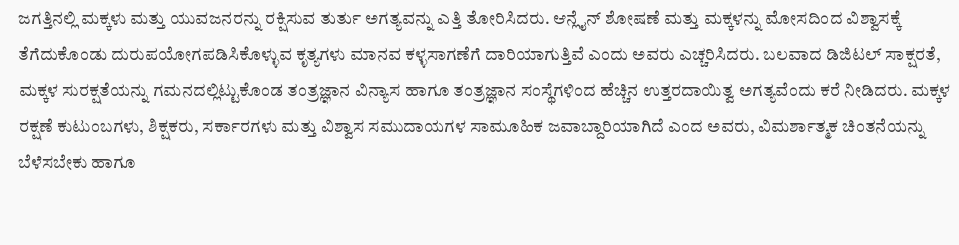ಜಗತ್ತಿನಲ್ಲಿ ಮಕ್ಕಳು ಮತ್ತು ಯುವಜನರನ್ನು ರಕ್ಷಿಸುವ ತುರ್ತು ಅಗತ್ಯವನ್ನು ಎತ್ತಿ ತೋರಿಸಿದರು. ಆನ್ಲೈನ್ ಶೋಷಣೆ ಮತ್ತು ಮಕ್ಕಳನ್ನು ಮೋಸದಿಂದ ವಿಶ್ವಾಸಕ್ಕೆ ತೆಗೆದುಕೊಂಡು ದುರುಪಯೋಗಪಡಿಸಿಕೊಳ್ಳುವ ಕೃತ್ಯಗಳು ಮಾನವ ಕಳ್ಳಸಾಗಣೆಗೆ ದಾರಿಯಾಗುತ್ತಿವೆ ಎಂದು ಅವರು ಎಚ್ಚರಿಸಿದರು. ಬಲವಾದ ಡಿಜಿಟಲ್ ಸಾಕ್ಷರತೆ, ಮಕ್ಕಳ ಸುರಕ್ಷತೆಯನ್ನು ಗಮನದಲ್ಲಿಟ್ಟುಕೊಂಡ ತಂತ್ರಜ್ಞಾನ ವಿನ್ಯಾಸ ಹಾಗೂ ತಂತ್ರಜ್ಞಾನ ಸಂಸ್ಥೆಗಳಿಂದ ಹೆಚ್ಚಿನ ಉತ್ತರದಾಯಿತ್ವ ಅಗತ್ಯವೆಂದು ಕರೆ ನೀಡಿದರು. ಮಕ್ಕಳ ರಕ್ಷಣೆ ಕುಟುಂಬಗಳು, ಶಿಕ್ಷಕರು, ಸರ್ಕಾರಗಳು ಮತ್ತು ವಿಶ್ವಾಸ ಸಮುದಾಯಗಳ ಸಾಮೂಹಿಕ ಜವಾಬ್ದಾರಿಯಾಗಿದೆ ಎಂದ ಅವರು, ವಿಮರ್ಶಾತ್ಮಕ ಚಿಂತನೆಯನ್ನು ಬೆಳೆಸಬೇಕು ಹಾಗೂ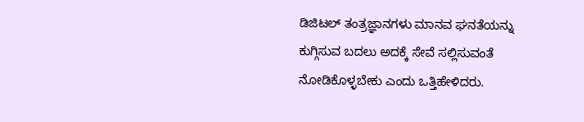ಡಿಜಿಟಲ್ ತಂತ್ರಜ್ಞಾನಗಳು ಮಾನವ ಘನತೆಯನ್ನು ಕುಗ್ಗಿಸುವ ಬದಲು ಅದಕ್ಕೆ ಸೇವೆ ಸಲ್ಲಿಸುವಂತೆ ನೋಡಿಕೊಳ್ಳಬೇಕು ಎಂದು ಒತ್ತಿಹೇಳಿದರು.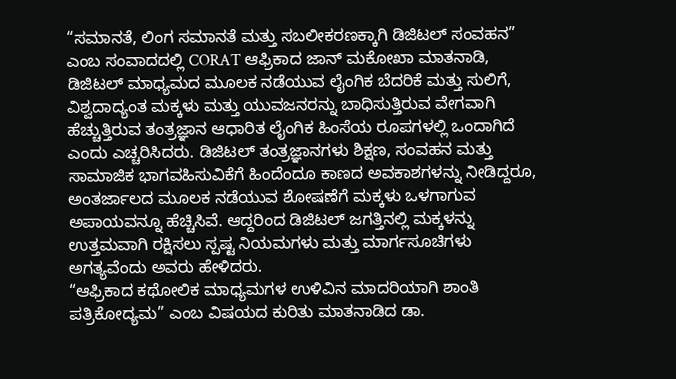“ಸಮಾನತೆ, ಲಿಂಗ ಸಮಾನತೆ ಮತ್ತು ಸಬಲೀಕರಣಕ್ಕಾಗಿ ಡಿಜಿಟಲ್ ಸಂವಹನ” ಎಂಬ ಸಂವಾದದಲ್ಲಿ CORAT ಆಫ್ರಿಕಾದ ಜಾನ್ ಮಕೋಖಾ ಮಾತನಾಡಿ, ಡಿಜಿಟಲ್ ಮಾಧ್ಯಮದ ಮೂಲಕ ನಡೆಯುವ ಲೈಂಗಿಕ ಬೆದರಿಕೆ ಮತ್ತು ಸುಲಿಗೆ, ವಿಶ್ವದಾದ್ಯಂತ ಮಕ್ಕಳು ಮತ್ತು ಯುವಜನರನ್ನು ಬಾಧಿಸುತ್ತಿರುವ ವೇಗವಾಗಿ ಹೆಚ್ಚುತ್ತಿರುವ ತಂತ್ರಜ್ಞಾನ ಆಧಾರಿತ ಲೈಂಗಿಕ ಹಿಂಸೆಯ ರೂಪಗಳಲ್ಲಿ ಒಂದಾಗಿದೆ ಎಂದು ಎಚ್ಚರಿಸಿದರು. ಡಿಜಿಟಲ್ ತಂತ್ರಜ್ಞಾನಗಳು ಶಿಕ್ಷಣ, ಸಂವಹನ ಮತ್ತು ಸಾಮಾಜಿಕ ಭಾಗವಹಿಸುವಿಕೆಗೆ ಹಿಂದೆಂದೂ ಕಾಣದ ಅವಕಾಶಗಳನ್ನು ನೀಡಿದ್ದರೂ, ಅಂತರ್ಜಾಲದ ಮೂಲಕ ನಡೆಯುವ ಶೋಷಣೆಗೆ ಮಕ್ಕಳು ಒಳಗಾಗುವ ಅಪಾಯವನ್ನೂ ಹೆಚ್ಚಿಸಿವೆ. ಆದ್ದರಿಂದ ಡಿಜಿಟಲ್ ಜಗತ್ತಿನಲ್ಲಿ ಮಕ್ಕಳನ್ನು ಉತ್ತಮವಾಗಿ ರಕ್ಷಿಸಲು ಸ್ಪಷ್ಟ ನಿಯಮಗಳು ಮತ್ತು ಮಾರ್ಗಸೂಚಿಗಳು ಅಗತ್ಯವೆಂದು ಅವರು ಹೇಳಿದರು.
“ಆಫ್ರಿಕಾದ ಕಥೋಲಿಕ ಮಾಧ್ಯಮಗಳ ಉಳಿವಿನ ಮಾದರಿಯಾಗಿ ಶಾಂತಿ ಪತ್ರಿಕೋದ್ಯಮ” ಎಂಬ ವಿಷಯದ ಕುರಿತು ಮಾತನಾಡಿದ ಡಾ.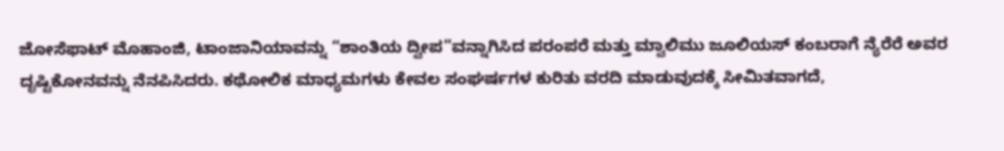ಜೋಸೆಫಾಟ್ ಮೊಹಾಂಜಿ, ಟಾಂಜಾನಿಯಾವನ್ನು “ಶಾಂತಿಯ ದ್ವೀಪ”ವನ್ನಾಗಿಸಿದ ಪರಂಪರೆ ಮತ್ತು ಮ್ವಾಲಿಮು ಜೂಲಿಯಸ್ ಕಂಬರಾಗೆ ನ್ಯೆರೆರೆ ಅವರ ದೃಷ್ಟಿಕೋನವನ್ನು ನೆನಪಿಸಿದರು. ಕಥೋಲಿಕ ಮಾಧ್ಯಮಗಳು ಕೇವಲ ಸಂಘರ್ಷಗಳ ಕುರಿತು ವರದಿ ಮಾಡುವುದಕ್ಕೆ ಸೀಮಿತವಾಗದೆ,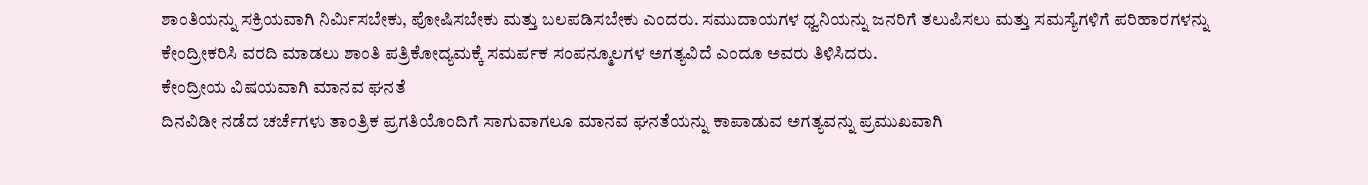ಶಾಂತಿಯನ್ನು ಸಕ್ರಿಯವಾಗಿ ನಿರ್ಮಿಸಬೇಕು, ಪೋಷಿಸಬೇಕು ಮತ್ತು ಬಲಪಡಿಸಬೇಕು ಎಂದರು. ಸಮುದಾಯಗಳ ಧ್ವನಿಯನ್ನು ಜನರಿಗೆ ತಲುಪಿಸಲು ಮತ್ತು ಸಮಸ್ಯೆಗಳಿಗೆ ಪರಿಹಾರಗಳನ್ನು ಕೇಂದ್ರೀಕರಿಸಿ ವರದಿ ಮಾಡಲು ಶಾಂತಿ ಪತ್ರಿಕೋದ್ಯಮಕ್ಕೆ ಸಮರ್ಪಕ ಸಂಪನ್ಮೂಲಗಳ ಅಗತ್ಯವಿದೆ ಎಂದೂ ಅವರು ತಿಳಿಸಿದರು.
ಕೇಂದ್ರೀಯ ವಿಷಯವಾಗಿ ಮಾನವ ಘನತೆ
ದಿನವಿಡೀ ನಡೆದ ಚರ್ಚೆಗಳು ತಾಂತ್ರಿಕ ಪ್ರಗತಿಯೊಂದಿಗೆ ಸಾಗುವಾಗಲೂ ಮಾನವ ಘನತೆಯನ್ನು ಕಾಪಾಡುವ ಅಗತ್ಯವನ್ನು ಪ್ರಮುಖವಾಗಿ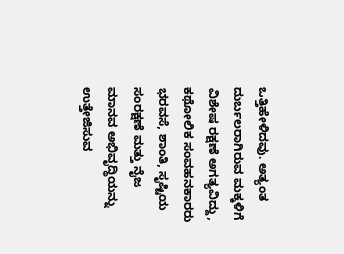ಒತ್ತಿಹೇಳಿದವು. ಅತ್ಯಂತ ದುರ್ಬಲರಾಗಿರುವ ಮಕ್ಕಳಿಗೆ ವಿಶೇಷ ರಕ್ಷಣೆ ಅಗತ್ಯವಿದ್ದು, ಕಥೋಲಿಕ ಸಂವಹನಕಾರರು ಭರವಸೆ, ಶಾಂತಿ, ಸೃಷ್ಟಿಯ ಸಂರಕ್ಷಣೆ ಮತ್ತು ನೈಜ ಮಾನವ ಅಭಿವೃದ್ಧಿಯನ್ನು ಉತ್ತೇಜಿಸುವ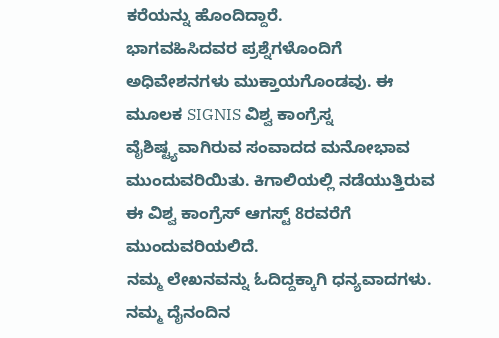ಕರೆಯನ್ನು ಹೊಂದಿದ್ದಾರೆ.
ಭಾಗವಹಿಸಿದವರ ಪ್ರಶ್ನೆಗಳೊಂದಿಗೆ ಅಧಿವೇಶನಗಳು ಮುಕ್ತಾಯಗೊಂಡವು. ಈ ಮೂಲಕ SIGNIS ವಿಶ್ವ ಕಾಂಗ್ರೆಸ್ನ ವೈಶಿಷ್ಟ್ಯವಾಗಿರುವ ಸಂವಾದದ ಮನೋಭಾವ ಮುಂದುವರಿಯಿತು. ಕಿಗಾಲಿಯಲ್ಲಿ ನಡೆಯುತ್ತಿರುವ ಈ ವಿಶ್ವ ಕಾಂಗ್ರೆಸ್ ಆಗಸ್ಟ್ 8ರವರೆಗೆ ಮುಂದುವರಿಯಲಿದೆ.
ನಮ್ಮ ಲೇಖನವನ್ನು ಓದಿದ್ದಕ್ಕಾಗಿ ಧನ್ಯವಾದಗಳು. ನಮ್ಮ ದೈನಂದಿನ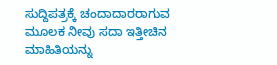ಸುದ್ದಿಪತ್ರಕ್ಕೆ ಚಂದಾದಾರರಾಗುವ ಮೂಲಕ ನೀವು ಸದಾ ಇತ್ತೀಚಿನ ಮಾಹಿತಿಯನ್ನು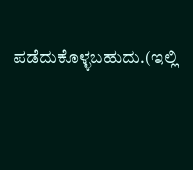ಪಡೆದುಕೊಳ್ಳಬಹುದು.(ಇಲ್ಲಿ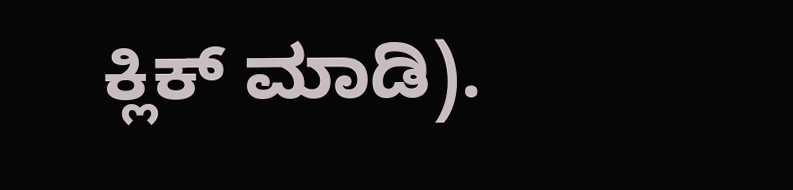ಕ್ಲಿಕ್ ಮಾಡಿ).